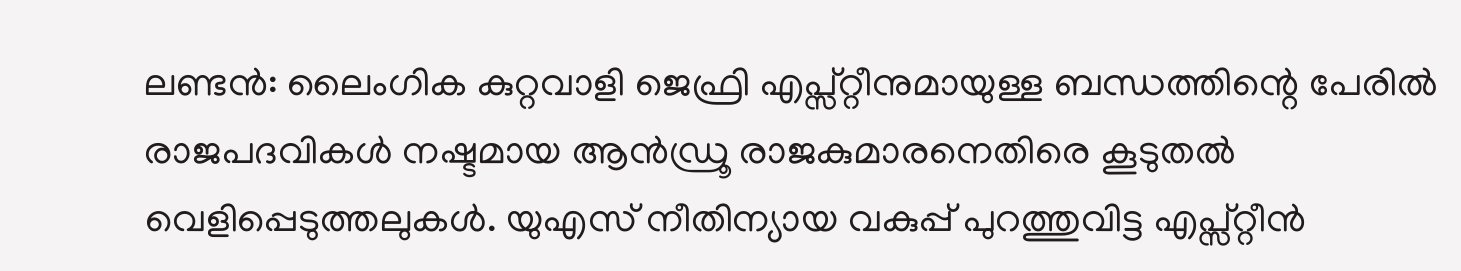ലണ്ടൻ: ലൈംഗിക കുറ്റവാളി ജെഫ്രി എപ്സ്റ്റീനുമായുള്ള ബന്ധത്തിന്റെ പേരിൽ രാജപദവികൾ നഷ്ടമായ ആൻഡ്രൂ രാജകുമാരനെതിരെ കൂടുതൽ വെളിപ്പെടുത്തലുകൾ. യുഎസ് നീതിന്യായ വകുപ്പ് പുറത്തുവിട്ട എപ്സ്റ്റീൻ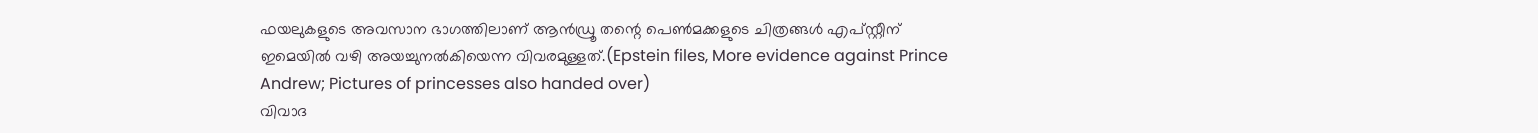ഫയലുകളുടെ അവസാന ഭാഗത്തിലാണ് ആൻഡ്രൂ തന്റെ പെൺമക്കളുടെ ചിത്രങ്ങൾ എപ്സ്റ്റീന് ഇമെയിൽ വഴി അയച്ചുനൽകിയെന്ന വിവരമുള്ളത്.(Epstein files, More evidence against Prince Andrew; Pictures of princesses also handed over)
വിവാദ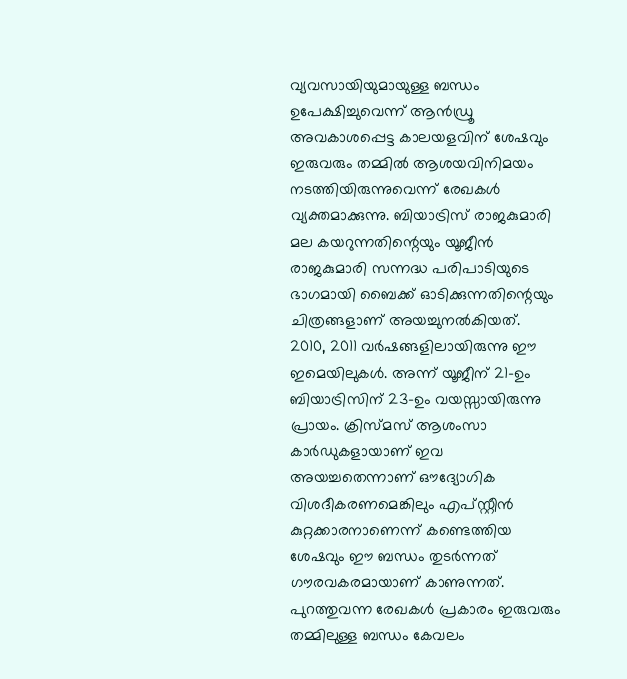വ്യവസായിയുമായുള്ള ബന്ധം ഉപേക്ഷിച്ചുവെന്ന് ആൻഡ്രൂ അവകാശപ്പെട്ട കാലയളവിന് ശേഷവും ഇരുവരും തമ്മിൽ ആശയവിനിമയം നടത്തിയിരുന്നുവെന്ന് രേഖകൾ വ്യക്തമാക്കുന്നു. ബിയാട്രിസ് രാജകുമാരി മല കയറുന്നതിന്റെയും യൂജീൻ രാജകുമാരി സന്നദ്ധ പരിപാടിയുടെ ഭാഗമായി ബൈക്ക് ഓടിക്കുന്നതിന്റെയും ചിത്രങ്ങളാണ് അയച്ചുനൽകിയത്.
2010, 2011 വർഷങ്ങളിലായിരുന്നു ഈ ഇമെയിലുകൾ. അന്ന് യൂജീന് 21-ഉം ബിയാട്രിസിന് 23-ഉം വയസ്സായിരുന്നു പ്രായം. ക്രിസ്മസ് ആശംസാ കാർഡുകളായാണ് ഇവ അയച്ചതെന്നാണ് ഔദ്യോഗിക വിശദീകരണമെങ്കിലും എപ്സ്റ്റീൻ കുറ്റക്കാരനാണെന്ന് കണ്ടെത്തിയ ശേഷവും ഈ ബന്ധം തുടർന്നത് ഗൗരവകരമായാണ് കാണുന്നത്. പുറത്തുവന്ന രേഖകൾ പ്രകാരം ഇരുവരും തമ്മിലുള്ള ബന്ധം കേവലം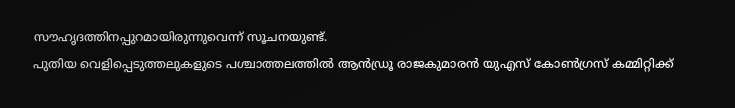സൗഹൃദത്തിനപ്പുറമായിരുന്നുവെന്ന് സൂചനയുണ്ട്.
പുതിയ വെളിപ്പെടുത്തലുകളുടെ പശ്ചാത്തലത്തിൽ ആൻഡ്രൂ രാജകുമാരൻ യുഎസ് കോൺഗ്രസ് കമ്മിറ്റിക്ക്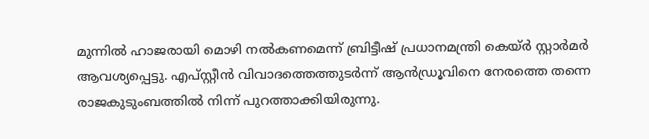മുന്നിൽ ഹാജരായി മൊഴി നൽകണമെന്ന് ബ്രിട്ടീഷ് പ്രധാനമന്ത്രി കെയ്ർ സ്റ്റാർമർ ആവശ്യപ്പെട്ടു. എപ്സ്റ്റീൻ വിവാദത്തെത്തുടർന്ന് ആൻഡ്രൂവിനെ നേരത്തെ തന്നെ രാജകുടുംബത്തിൽ നിന്ന് പുറത്താക്കിയിരുന്നു.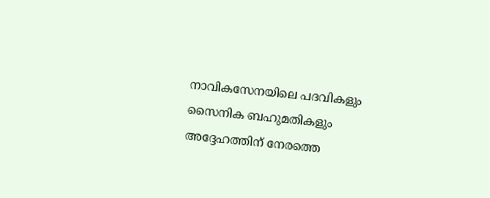നാവികസേനയിലെ പദവികളും സൈനിക ബഹുമതികളും അദ്ദേഹത്തിന് നേരത്തെ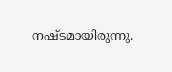നഷ്ടമായിരുന്നു.